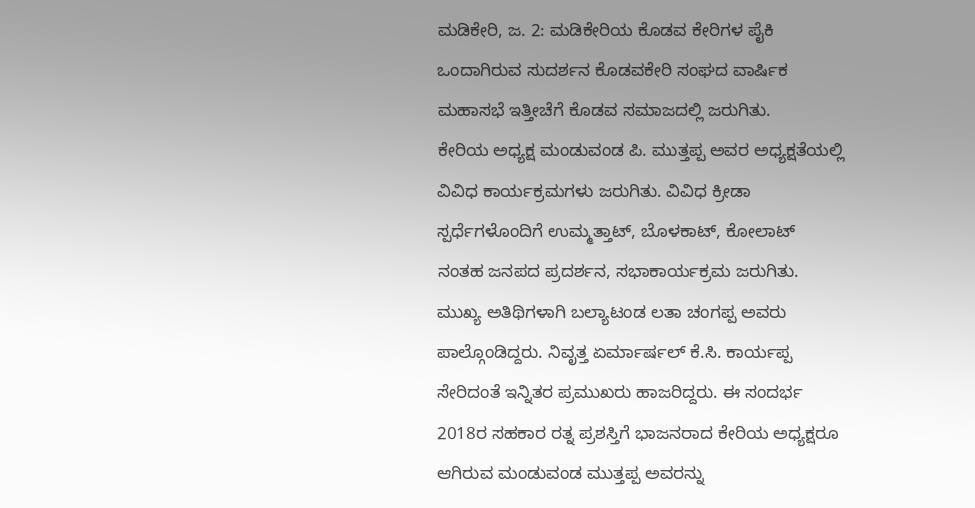ಮಡಿಕೇರಿ, ಜ. 2: ಮಡಿಕೇರಿಯ ಕೊಡವ ಕೇರಿಗಳ ಪೈಕಿ ಒಂದಾಗಿರುವ ಸುದರ್ಶನ ಕೊಡವಕೇರಿ ಸಂಘದ ವಾರ್ಷಿಕ ಮಹಾಸಭೆ ಇತ್ತೀಚೆಗೆ ಕೊಡವ ಸಮಾಜದಲ್ಲಿ ಜರುಗಿತು.
ಕೇರಿಯ ಅಧ್ಯಕ್ಷ ಮಂಡುವಂಡ ಪಿ. ಮುತ್ತಪ್ಪ ಅವರ ಅಧ್ಯಕ್ಷತೆಯಲ್ಲಿ ವಿವಿಧ ಕಾರ್ಯಕ್ರಮಗಳು ಜರುಗಿತು. ವಿವಿಧ ಕ್ರೀಡಾ ಸ್ಪರ್ಧೆಗಳೊಂದಿಗೆ ಉಮ್ಮತ್ತಾಟ್, ಬೊಳಕಾಟ್, ಕೋಲಾಟ್ ನಂತಹ ಜನಪದ ಪ್ರದರ್ಶನ, ಸಭಾಕಾರ್ಯಕ್ರಮ ಜರುಗಿತು. ಮುಖ್ಯ ಅತಿಥಿಗಳಾಗಿ ಬಲ್ಯಾಟಂಡ ಲತಾ ಚಂಗಪ್ಪ ಅವರು ಪಾಲ್ಗೊಂಡಿದ್ದರು. ನಿವೃತ್ತ ಏರ್ಮಾರ್ಷಲ್ ಕೆ.ಸಿ. ಕಾರ್ಯಪ್ಪ ಸೇರಿದಂತೆ ಇನ್ನಿತರ ಪ್ರಮುಖರು ಹಾಜರಿದ್ದರು. ಈ ಸಂದರ್ಭ 2018ರ ಸಹಕಾರ ರತ್ನ ಪ್ರಶಸ್ತಿಗೆ ಭಾಜನರಾದ ಕೇರಿಯ ಅಧ್ಯಕ್ಷರೂ ಆಗಿರುವ ಮಂಡುವಂಡ ಮುತ್ತಪ್ಪ ಅವರನ್ನು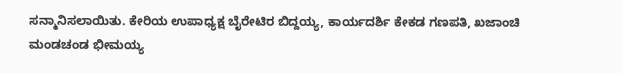ಸನ್ಮಾನಿಸಲಾಯಿತು. ಕೇರಿಯ ಉಪಾಧ್ಯಕ್ಷ ಬೈರೇಟಿರ ಬಿದ್ದಯ್ಯ, ಕಾರ್ಯದರ್ಶಿ ಕೇಕಡ ಗಣಪತಿ, ಖಜಾಂಚಿ ಮಂಡಚಂಡ ಭೀಮಯ್ಯ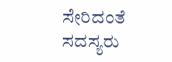ಸೇರಿದಂತೆ ಸದಸ್ಯರು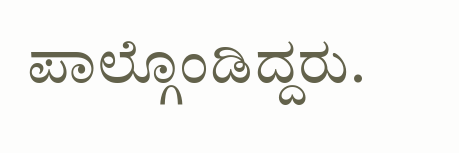ಪಾಲ್ಗೊಂಡಿದ್ದರು.